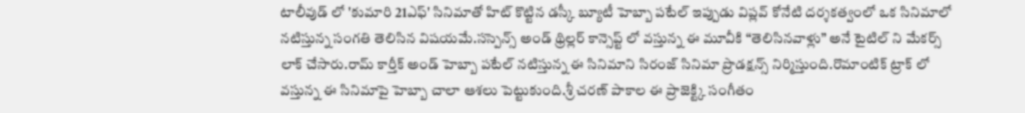టాలీవుడ్ లో 'కుమారి 21ఎఫ్' సినిమాతో హిట్ కొట్టిన డస్కీ బ్యూటీ హెబ్బా పటేల్ ఇప్పుడు విప్లవ్ కోనేటి దర్శకత్వంలో ఒక సినిమాలో నటిస్తున్న సంగతి తెలిసిన విషయమే.సస్పెన్స్ అండ్ థ్రిల్లర్ కాన్సెప్ట్ లో వస్తున్న ఈ మూవీకి “తెలిసినవాళ్లు” అనే టైటిల్ ని మేకర్స్ లాక్ చేసారు.రామ్ కార్తీక్ అండ్ హెబ్బా పటేల్ నటిస్తున్న ఈ సినిమాని సిరంజ్ సినిమా ప్రొడక్షన్స్ నిర్మిస్తుంది.రొమాంటిక్ ట్రాక్ లో వస్తున్న ఈ సినిమాపై హెబ్బా చాలా ఆశలు పెట్టుకుంది.శ్రీ చరణ్ పాకాల ఈ ప్రాజెక్ట్కి సంగీతం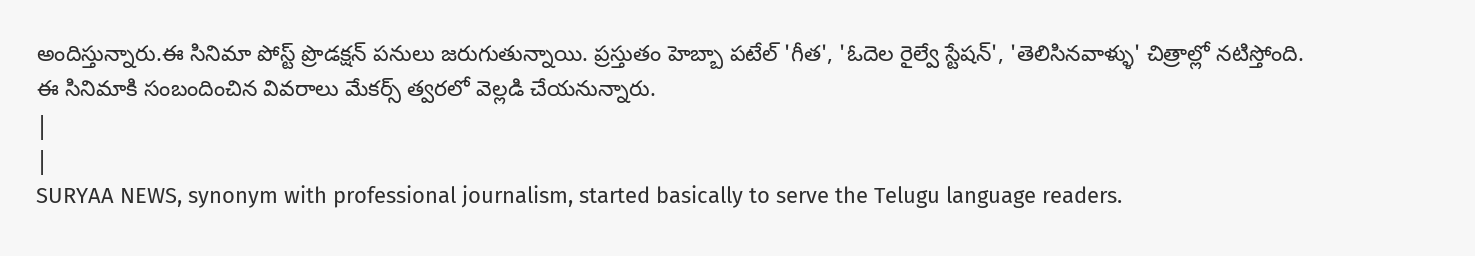అందిస్తున్నారు.ఈ సినిమా పోస్ట్ ప్రొడక్షన్ పనులు జరుగుతున్నాయి. ప్రస్తుతం హెబ్బా పటేల్ 'గీత', 'ఓదెల రైల్వే స్టేషన్', 'తెలిసినవాళ్ళు' చిత్రాల్లో నటిస్తోంది.
ఈ సినిమాకి సంబందించిన వివరాలు మేకర్స్ త్వరలో వెల్లడి చేయనున్నారు.
|
|
SURYAA NEWS, synonym with professional journalism, started basically to serve the Telugu language readers.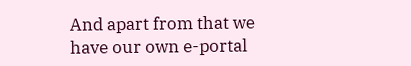And apart from that we have our own e-portal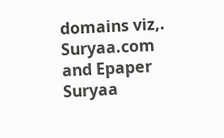domains viz,. Suryaa.com and Epaper Suryaa